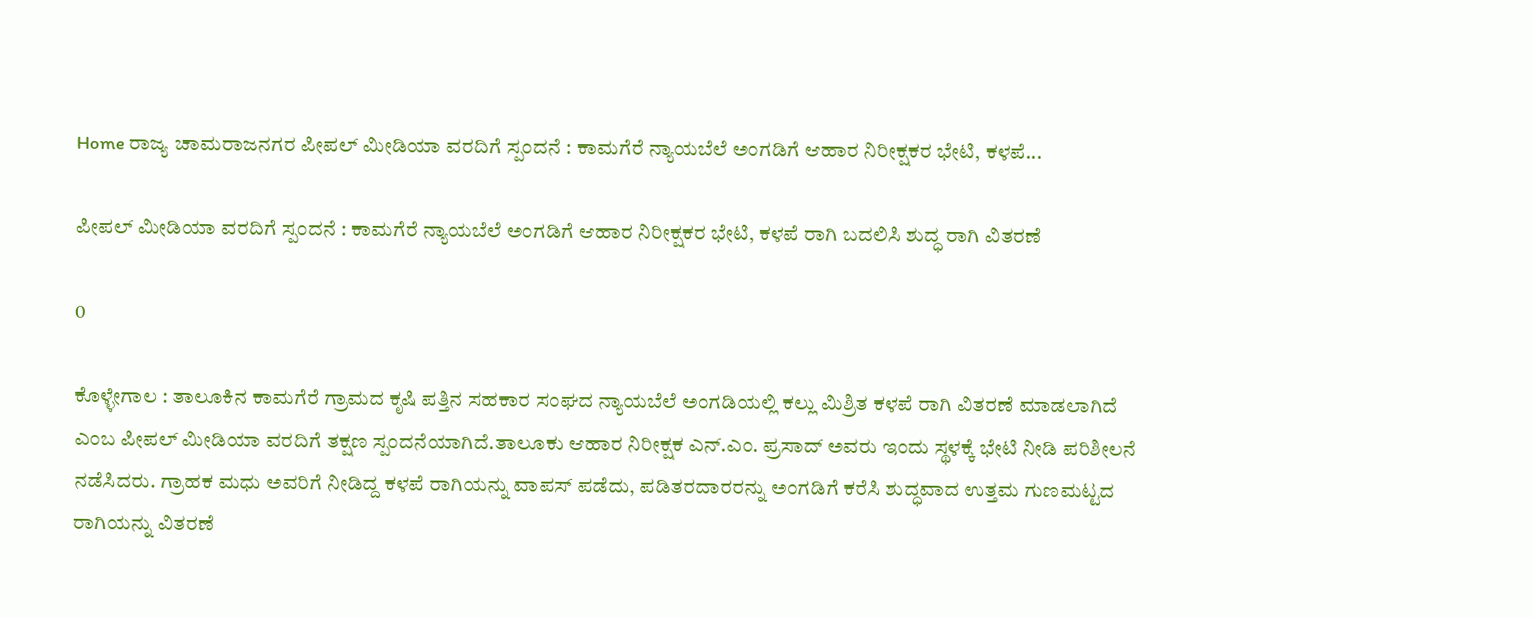Home ರಾಜ್ಯ ಚಾಮರಾಜನಗರ ಪೀಪಲ್ ಮೀಡಿಯಾ ವರದಿಗೆ ಸ್ಪಂದನೆ : ಕಾಮಗೆರೆ ನ್ಯಾಯಬೆಲೆ ಅಂಗಡಿಗೆ ಆಹಾರ ನಿರೀಕ್ಷಕರ ಭೇಟಿ, ಕಳಪೆ...

ಪೀಪಲ್ ಮೀಡಿಯಾ ವರದಿಗೆ ಸ್ಪಂದನೆ : ಕಾಮಗೆರೆ ನ್ಯಾಯಬೆಲೆ ಅಂಗಡಿಗೆ ಆಹಾರ ನಿರೀಕ್ಷಕರ ಭೇಟಿ, ಕಳಪೆ ರಾಗಿ ಬದಲಿಸಿ ಶುದ್ಧ ರಾಗಿ ವಿತರಣೆ

0

ಕೊಳ್ಳೇಗಾಲ‌ : ತಾಲೂಕಿನ ಕಾಮಗೆರೆ ಗ್ರಾಮದ ಕೃಷಿ ಪತ್ತಿನ ಸಹಕಾರ ಸಂಘದ ನ್ಯಾಯಬೆಲೆ ಅಂಗಡಿಯಲ್ಲಿ ಕಲ್ಲು ಮಿಶ್ರಿತ ಕಳಪೆ ರಾಗಿ ವಿತರಣೆ ಮಾಡಲಾಗಿದೆ ಎಂಬ ಪೀಪಲ್ ಮೀಡಿಯಾ ವರದಿಗೆ ತಕ್ಷಣ ಸ್ಪಂದನೆಯಾಗಿದೆ.ತಾಲೂಕು ಆಹಾರ ನಿರೀಕ್ಷಕ ಎನ್.ಎಂ. ಪ್ರಸಾದ್ ಅವರು ಇಂದು ಸ್ಥಳಕ್ಕೆ ಭೇಟಿ ನೀಡಿ ಪರಿಶೀಲನೆ ನಡೆಸಿದರು. ಗ್ರಾಹಕ ಮಧು ಅವರಿಗೆ ನೀಡಿದ್ದ ಕಳಪೆ ರಾಗಿಯನ್ನು ವಾಪಸ್ ಪಡೆದು, ಪಡಿತರದಾರರನ್ನು ಅಂಗಡಿಗೆ ಕರೆಸಿ ಶುದ್ಧವಾದ ಉತ್ತಮ ಗುಣಮಟ್ಟದ ರಾಗಿಯನ್ನು ವಿತರಣೆ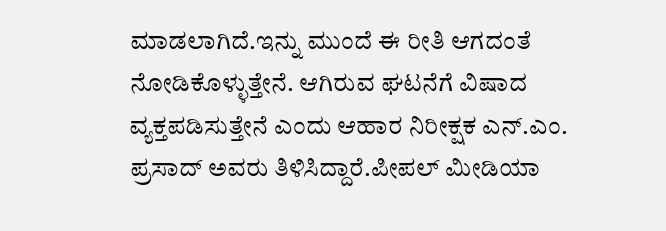ಮಾಡಲಾಗಿದೆ.ಇನ್ನು ಮುಂದೆ ಈ ರೀತಿ ಆಗದಂತೆ ನೋಡಿಕೊಳ್ಳುತ್ತೇನೆ. ಆಗಿರುವ ಘಟನೆಗೆ ವಿಷಾದ ವ್ಯಕ್ತಪಡಿಸುತ್ತೇನೆ ಎಂದು ಆಹಾರ ನಿರೀಕ್ಷಕ ಎನ್.ಎಂ. ಪ್ರಸಾದ್ ಅವರು ತಿಳಿಸಿದ್ದಾರೆ.ಪೀಪಲ್ ಮೀಡಿಯಾ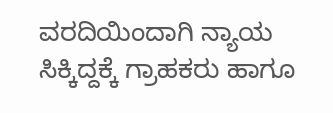ವರದಿಯಿಂದಾಗಿ ನ್ಯಾಯ ಸಿಕ್ಕಿದ್ದಕ್ಕೆ ಗ್ರಾಹಕರು ಹಾಗೂ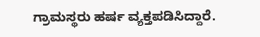ಗ್ರಾಮಸ್ಥರು ಹರ್ಷ ವ್ಯಕ್ತಪಡಿಸಿದ್ದಾರೆ.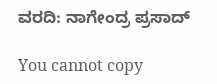ವರದಿ: ನಾಗೇಂದ್ರ ಪ್ರಸಾದ್

You cannot copy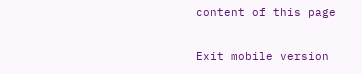content of this page

Exit mobile version